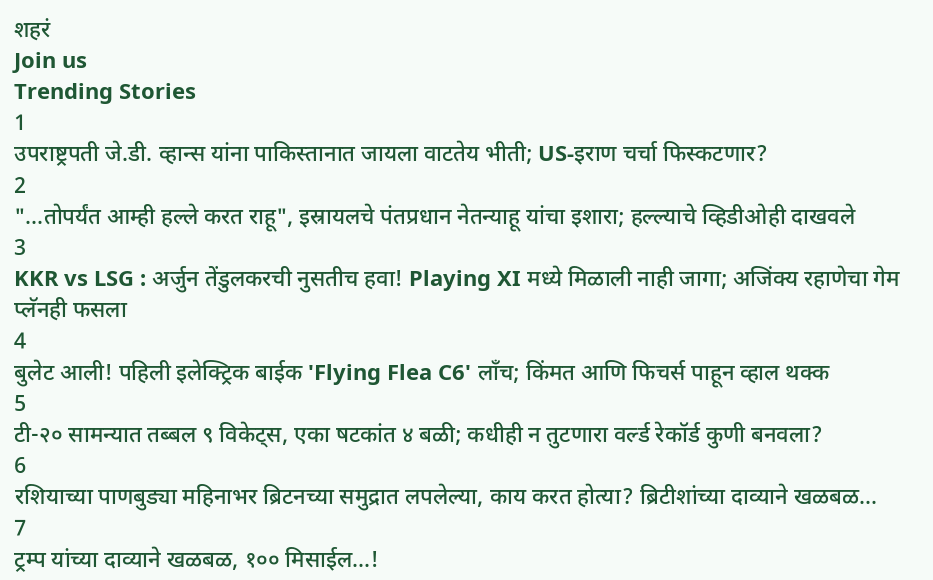शहरं
Join us
Trending Stories
1
उपराष्ट्रपती जे.डी. व्हान्स यांना पाकिस्तानात जायला वाटतेय भीती; US-इराण चर्चा फिस्कटणार?
2
"...तोपर्यंत आम्ही हल्ले करत राहू", इस्रायलचे पंतप्रधान नेतन्याहू यांचा इशारा; हल्ल्याचे व्हिडीओही दाखवले
3
KKR vs LSG : अर्जुन तेंडुलकरची नुसतीच हवा! Playing XI मध्ये मिळाली नाही जागा; अजिंक्य रहाणेचा गेम प्लॅनही फसला
4
बुलेट आली! पहिली इलेक्ट्रिक बाईक 'Flying Flea C6' लाँच; किंमत आणि फिचर्स पाहून व्हाल थक्क
5
टी-२० सामन्यात तब्बल ९ विकेट्स, एका षटकांत ४ बळी; कधीही न तुटणारा वर्ल्ड रेकॉर्ड कुणी बनवला?
6
रशियाच्या पाणबुड्या महिनाभर ब्रिटनच्या समुद्रात लपलेल्या, काय करत होत्या? ब्रिटीशांच्या दाव्याने खळबळ...
7
ट्रम्प यांच्या दाव्याने खळबळ, १०० मिसाईल...!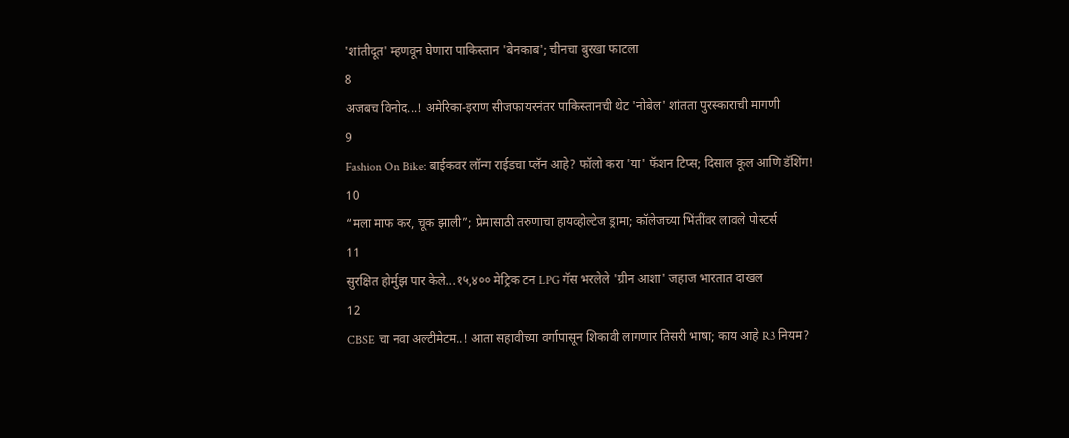'शांतीदूत' म्हणवून घेणारा पाकिस्तान 'बेनकाब'; चीनचा बुरखा फाटला
8
अजबच विनोद...! अमेरिका-इराण सीजफायरनंतर पाकिस्तानची थेट 'नोबेल' शांतता पुरस्काराची मागणी
9
Fashion On Bike: बाईकवर लॉन्ग राईडचा प्लॅन आहे? फॉलो करा 'या' फॅशन टिप्स; दिसाल कूल आणि डॅशिंग!
10
“मला माफ कर, चूक झाली”; प्रेमासाठी तरुणाचा हायव्होल्टेज ड्रामा; कॉलेजच्या भिंतींवर लावले पोस्टर्स
11
सुरक्षित होर्मुझ पार केले...१५,४०० मेट्रिक टन LPG गॅस भरलेले 'ग्रीन आशा' जहाज भारतात दाखल
12
CBSE चा नवा अल्टीमेटम..! आता सहावीच्या वर्गापासून शिकावी लागणार तिसरी भाषा; काय आहे R3 नियम?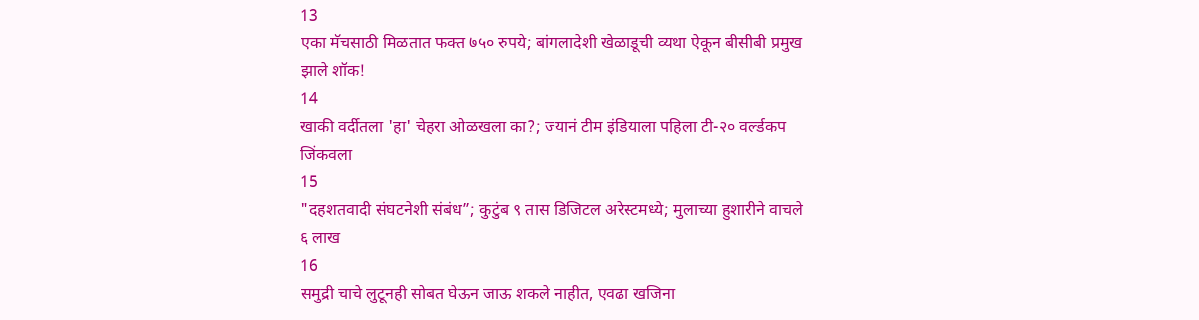13
एका मॅचसाठी मिळतात फक्त ७५० रुपये; बांगलादेशी खेळाडूची व्यथा ऐकून बीसीबी प्रमुख झाले शॉक!
14
खाकी वर्दीतला 'हा' चेहरा ओळखला का?; ज्यानं टीम इंडियाला पहिला टी-२० वर्ल्डकप जिंकवला
15
"दहशतवादी संघटनेशी संबंध”; कुटुंब ९ तास डिजिटल अरेस्टमध्ये; मुलाच्या हुशारीने वाचले ६ लाख
16
समुद्री चाचे लुटूनही सोबत घेऊन जाऊ शकले नाहीत, एवढा खजिना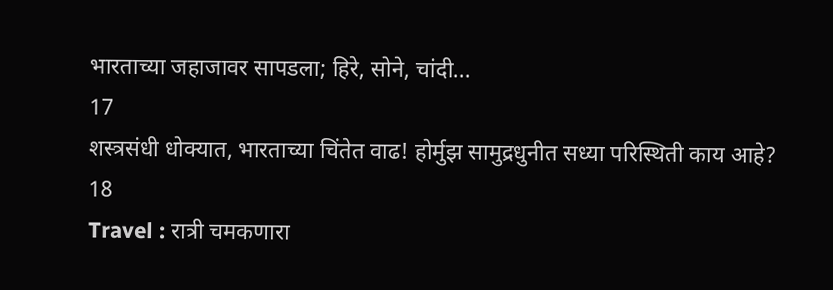भारताच्या जहाजावर सापडला; हिरे, सोने, चांदी...
17
शस्त्रसंधी धोक्यात, भारताच्या चिंतेत वाढ! होर्मुझ सामुद्रधुनीत सध्या परिस्थिती काय आहे?
18
Travel : रात्री चमकणारा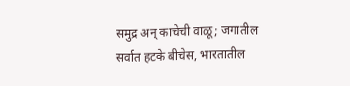समुद्र अन् काचेची वाळू; जगातील सर्वात हटके बीचेस, भारतातील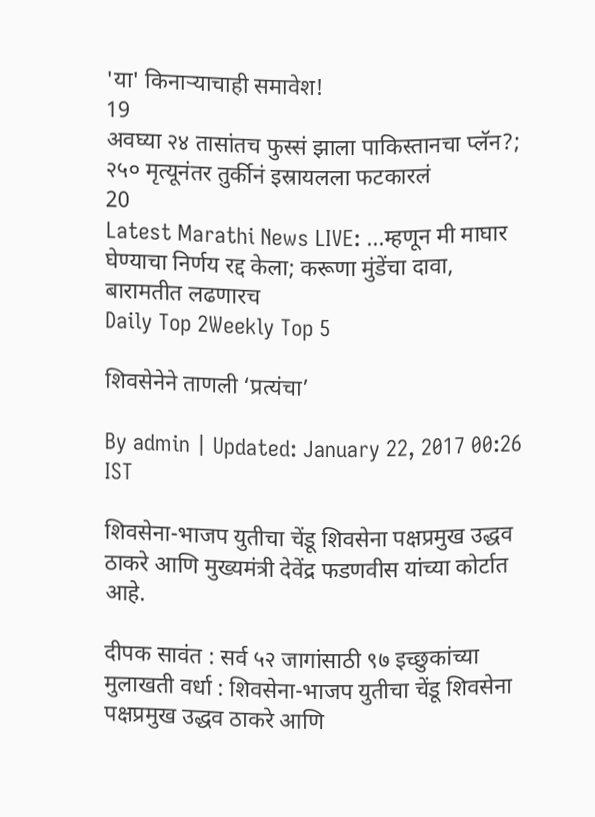'या' किनाऱ्याचाही समावेश!
19
अवघ्या २४ तासांतच फुस्सं झाला पाकिस्तानचा प्लॅन?; २५० मृत्यूनंतर तुर्कीनं इस्रायलला फटकारलं
20
Latest Marathi News LIVE: ...म्हणून मी माघार घेण्याचा निर्णय रद्द केला; करूणा मुंडेंचा दावा, बारामतीत लढणारच
Daily Top 2Weekly Top 5

शिवसेनेने ताणली ‘प्रत्यंचा’

By admin | Updated: January 22, 2017 00:26 IST

शिवसेना-भाजप युतीचा चेंडू शिवसेना पक्षप्रमुख उद्धव ठाकरे आणि मुख्यमंत्री देवेंद्र फडणवीस यांच्या कोर्टात आहे.

दीपक सावंत : सर्व ५२ जागांसाठी ९७ इच्छुकांच्या मुलाखती वर्धा : शिवसेना-भाजप युतीचा चेंडू शिवसेना पक्षप्रमुख उद्धव ठाकरे आणि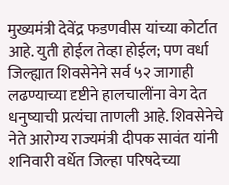मुख्यमंत्री देवेंद्र फडणवीस यांच्या कोर्टात आहे. युती होईल तेव्हा होईल; पण वर्धा जिल्ह्यात शिवसेनेने सर्व ५२ जागाही लढण्याच्या दृष्टीने हालचालींना वेग देत धनुष्याची प्रत्यंचा ताणली आहे. शिवसेनेचे नेते आरोग्य राज्यमंत्री दीपक सावंत यांनी शनिवारी वर्धेत जिल्हा परिषदेच्या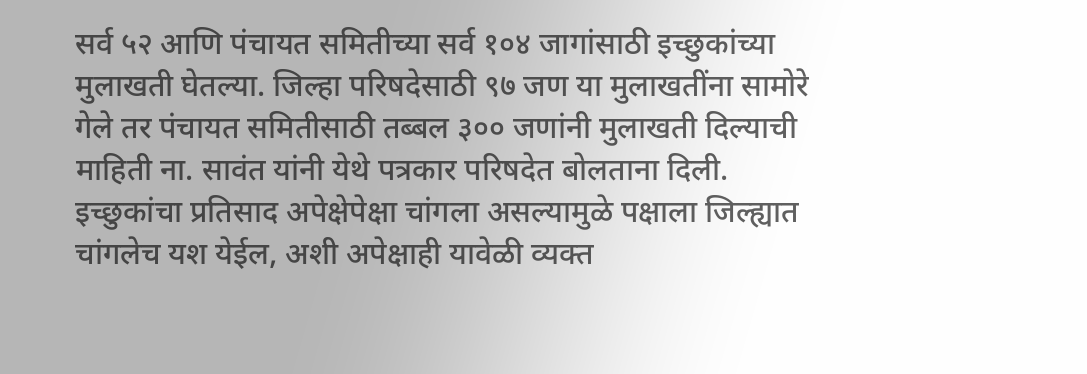सर्व ५२ आणि पंचायत समितीच्या सर्व १०४ जागांसाठी इच्छुकांच्या मुलाखती घेतल्या. जिल्हा परिषदेसाठी ९७ जण या मुलाखतींना सामोरे गेले तर पंचायत समितीसाठी तब्बल ३०० जणांनी मुलाखती दिल्याची माहिती ना. सावंत यांनी येथे पत्रकार परिषदेत बोलताना दिली. इच्छुकांचा प्रतिसाद अपेक्षेपेक्षा चांगला असल्यामुळे पक्षाला जिल्ह्यात चांगलेच यश येईल, अशी अपेक्षाही यावेळी व्यक्त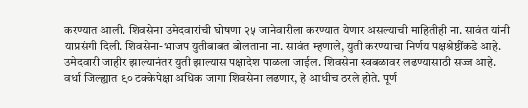करण्यात आली. शिवसेना उमेदवारांची घोषणा २५ जानेवारीला करण्यात येणार असल्याची माहितीही ना. सावंत यांनी याप्रसंगी दिली. शिवसेना-भाजप युतीबाबत बोलताना ना. सावंत म्हणाले, युती करण्याचा निर्णय पक्षश्रेष्ठींकडे आहे. उमेदवारी जाहीर झाल्यानंतर युती झाल्यास पक्षादेश पाळला जाईल. शिवसेना स्वबळावर लढण्यासाठी सज्ज आहे. वर्धा जिल्ह्यात ९० टक्केपेक्षा अधिक जागा शिवसेना लढणार, हे आधीच ठरले होते. पूर्ण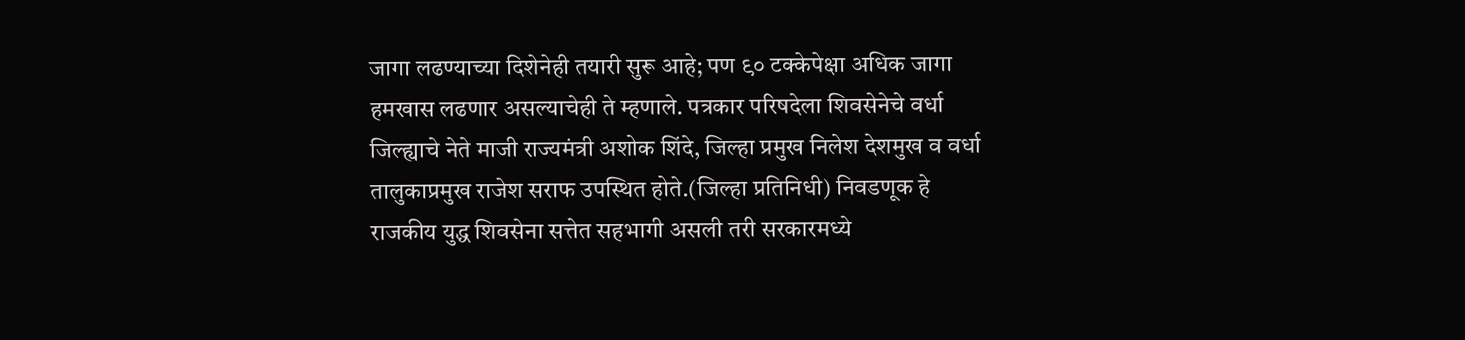जागा लढण्याच्या दिशेनेही तयारी सुरू आहे; पण ९० टक्केपेक्षा अधिक जागा हमखास लढणार असल्याचेही ते म्हणाले. पत्रकार परिषदेला शिवसेनेचे वर्धा जिल्ह्याचे नेते माजी राज्यमंत्री अशोक शिंदे, जिल्हा प्रमुख निलेश देशमुख व वर्धा तालुकाप्रमुख राजेश सराफ उपस्थित होते.(जिल्हा प्रतिनिधी) निवडणूक हे राजकीय युद्ध शिवसेना सत्तेत सहभागी असली तरी सरकारमध्ये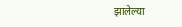झालेल्या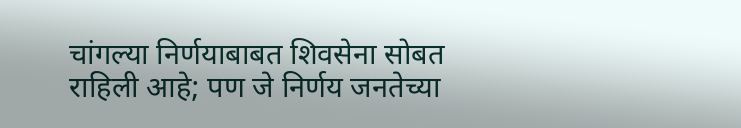चांगल्या निर्णयाबाबत शिवसेना सोबत राहिली आहे; पण जे निर्णय जनतेच्या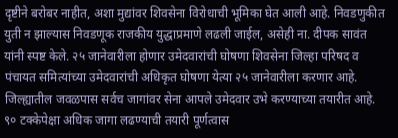दृष्टीने बरोबर नाहीत, अशा मुद्यांवर शिवसेना विरोधाची भूमिका घेत आली आहे. निवडणुकीत युती न झाल्यास निवडणूक राजकीय युद्धाप्रमाणे लढली जाईल, असेही ना. दीपक सावंत यांनी स्पष्ट केले. २५ जानेवारीला होणार उमेदवारांची घोषणा शिवसेना जिल्हा परिषद व पंचायत समित्यांच्या उमेदवारांची अधिकृत घोषणा येत्या २५ जानेवारीला करणार आहे. जिल्ह्यातील जवळपास सर्वच जागांवर सेना आपले उमेदवार उभे करण्याच्या तयारीत आहे. ९० टक्केपेक्षा अधिक जागा लढण्याची तयारी पूर्णत्वास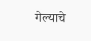गेल्याचे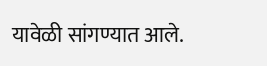यावेळी सांगण्यात आले.